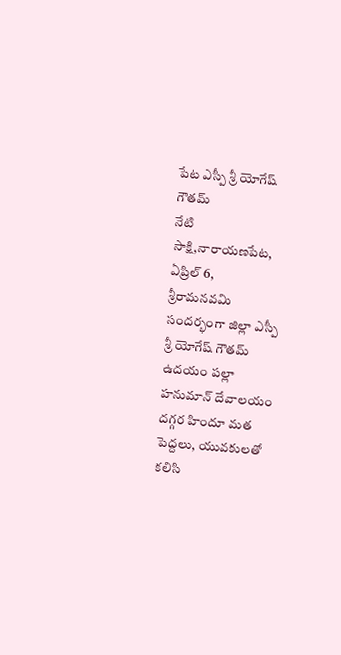పేట ఎస్పీ శ్రీ యోగేష్ గౌతమ్
నేటి సాక్షి,నారాయణపేట, ఏప్రిల్ 6,
శ్రీరామనవమి సందర్భంగా జిల్లా ఎస్పీ శ్రీ యోగేష్ గౌతమ్ ఉదయం పల్లా హనుమాన్ దేవాలయం దగ్గర హిందూ మత పెద్దలు, యువకులతో కలిసి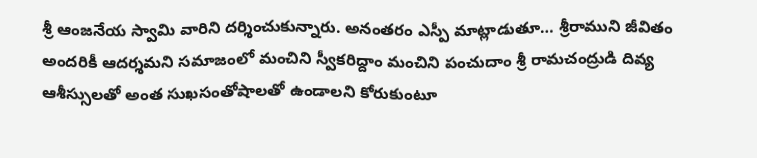శ్రీ ఆంజనేయ స్వామి వారిని దర్శించుకున్నారు. అనంతరం ఎస్పీ మాట్లాడుతూ… శ్రీరాముని జీవితం అందరికీ ఆదర్శమని సమాజంలో మంచిని స్వీకరిద్దాం మంచిని పంచుదాం శ్రీ రామచంద్రుడి దివ్య ఆశీస్సులతో అంత సుఖసంతోషాలతో ఉండాలని కోరుకుంటూ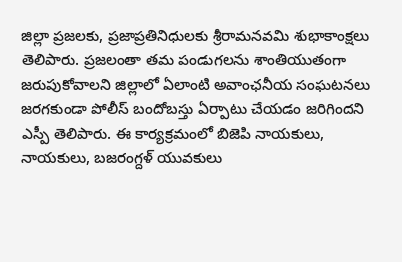జిల్లా ప్రజలకు, ప్రజాప్రతినిధులకు శ్రీరామనవమి శుభాకాంక్షలు తెలిపారు. ప్రజలంతా తమ పండుగలను శాంతియుతంగా జరుపుకోవాలని జిల్లాలో ఏలాంటి అవాంఛనీయ సంఘటనలు జరగకుండా పోలీస్ బందోబస్తు ఏర్పాటు చేయడం జరిగిందని ఎస్పీ తెలిపారు. ఈ కార్యక్రమంలో బిజెపి నాయకులు, నాయకులు, బజరంగ్దళ్ యువకులు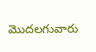మొదలగువారు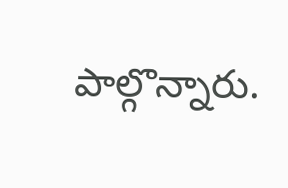పాల్గొన్నారు.